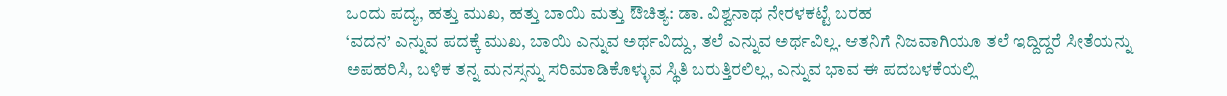ಒಂದು ಪದ್ಯ, ಹತ್ತು ಮುಖ, ಹತ್ತು ಬಾಯಿ ಮತ್ತು ಔಚಿತ್ಯ: ಡಾ. ವಿಶ್ವನಾಥ ನೇರಳಕಟ್ಟೆ ಬರಹ
‘ವದನ’ ಎನ್ನುವ ಪದಕ್ಕೆ ಮುಖ, ಬಾಯಿ ಎನ್ನುವ ಅರ್ಥವಿದ್ದು, ತಲೆ ಎನ್ನುವ ಅರ್ಥವಿಲ್ಲ. ಆತನಿಗೆ ನಿಜವಾಗಿಯೂ ತಲೆ ಇದ್ದಿದ್ದರೆ ಸೀತೆಯನ್ನು ಅಪಹರಿಸಿ, ಬಳಿಕ ತನ್ನ ಮನಸ್ಸನ್ನು ಸರಿಮಾಡಿಕೊಳ್ಳುವ ಸ್ಥಿತಿ ಬರುತ್ತಿರಲಿಲ್ಲ, ಎನ್ನುವ ಭಾವ ಈ ಪದಬಳಕೆಯಲ್ಲಿ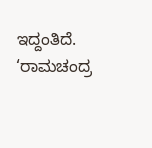ಇದ್ದಂತಿದೆ. ‘ರಾಮಚಂದ್ರ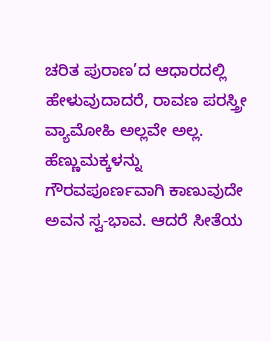ಚರಿತ ಪುರಾಣ’ದ ಆಧಾರದಲ್ಲಿ ಹೇಳುವುದಾದರೆ, ರಾವಣ ಪರಸ್ತ್ರೀ ವ್ಯಾಮೋಹಿ ಅಲ್ಲವೇ ಅಲ್ಲ. ಹೆಣ್ಣುಮಕ್ಕಳನ್ನು ಗೌರವಪೂರ್ಣವಾಗಿ ಕಾಣುವುದೇ ಅವನ ಸ್ವ-ಭಾವ. ಆದರೆ ಸೀತೆಯ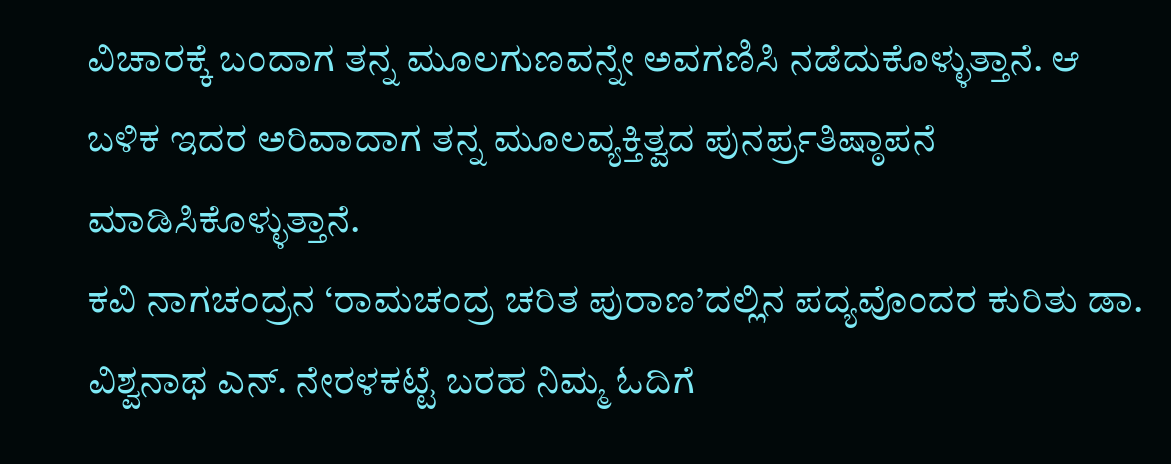ವಿಚಾರಕ್ಕೆ ಬಂದಾಗ ತನ್ನ ಮೂಲಗುಣವನ್ನೇ ಅವಗಣಿಸಿ ನಡೆದುಕೊಳ್ಳುತ್ತಾನೆ. ಆ ಬಳಿಕ ಇದರ ಅರಿವಾದಾಗ ತನ್ನ ಮೂಲವ್ಯಕ್ತಿತ್ವದ ಪುನರ್ಪ್ರತಿಷ್ಠಾಪನೆ ಮಾಡಿಸಿಕೊಳ್ಳುತ್ತಾನೆ.
ಕವಿ ನಾಗಚಂದ್ರನ ‘ರಾಮಚಂದ್ರ ಚರಿತ ಪುರಾಣ’ದಲ್ಲಿನ ಪದ್ಯವೊಂದರ ಕುರಿತು ಡಾ. ವಿಶ್ವನಾಥ ಎನ್. ನೇರಳಕಟ್ಟೆ ಬರಹ ನಿಮ್ಮ ಓದಿಗೆ